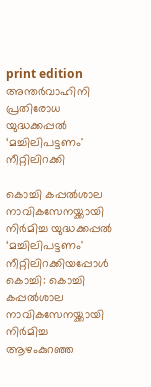print edition അന്തർവാഹിനി പ്രതിരോധ യുദ്ധക്കപ്പൽ ‘മച്ചിലിപട്ടണം' നീറ്റിലിറക്കി

കൊച്ചി കപ്പൽശാല നാവികസേനയ്ക്കായി നിർമിച്ച യുദ്ധക്കപ്പൽ ‘മച്ചിലിപട്ടണം' നീറ്റിലിറക്കിയപ്പോൾ
കൊച്ചി: കൊച്ചി കപ്പൽശാല നാവികസേനയ്ക്കായി നിർമിച്ച ആഴംകുറഞ്ഞ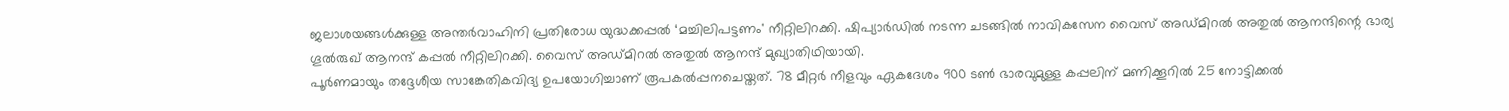ജലാശയങ്ങൾക്കുള്ള അന്തർവാഹിനി പ്രതിരോധ യുദ്ധക്കപ്പൽ ‘മച്ചിലിപട്ടണം' നീറ്റിലിറക്കി. ഷിപ്യാർഡിൽ നടന്ന ചടങ്ങിൽ നാവികസേന വൈസ് അഡ്മിറൽ അതുൽ ആനന്ദിന്റെ ഭാര്യ ഗൂൽരുഖ് ആനന്ദ് കപ്പൽ നീറ്റിലിറക്കി. വൈസ് അഡ്മിറൽ അതുൽ ആനന്ദ് മുഖ്യാതിഥിയായി.
പൂർണമായും തദ്ദേശീയ സാങ്കേതികവിദ്യ ഉപയോഗിച്ചാണ് രൂപകൽപ്പനചെയ്തത്. 78 മീറ്റർ നീളവും ഏകദേശം 900 ടൺ ഭാരവുമുള്ള കപ്പലിന് മണിക്കൂറിൽ 25 നോട്ടിക്കൽ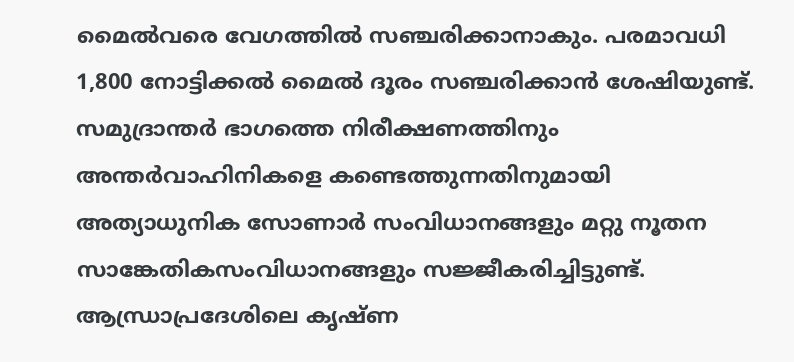മൈൽവരെ വേഗത്തിൽ സഞ്ചരിക്കാനാകും. പരമാവധി 1,800 നോട്ടിക്കൽ മൈൽ ദൂരം സഞ്ചരിക്കാൻ ശേഷിയുണ്ട്.
സമുദ്രാന്തർ ഭാഗത്തെ നിരീക്ഷണത്തിനും അന്തർവാഹിനികളെ കണ്ടെത്തുന്നതിനുമായി അത്യാധുനിക സോണാർ സംവിധാനങ്ങളും മറ്റു നൂതന സാങ്കേതികസംവിധാനങ്ങളും സജ്ജീകരിച്ചിട്ടുണ്ട്. ആന്ധ്രാപ്രദേശിലെ കൃഷ്ണ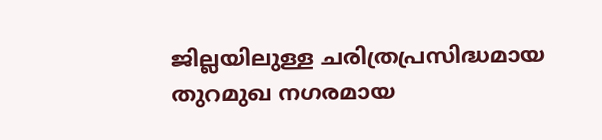ജില്ലയിലുള്ള ചരിത്രപ്രസിദ്ധമായ തുറമുഖ നഗരമായ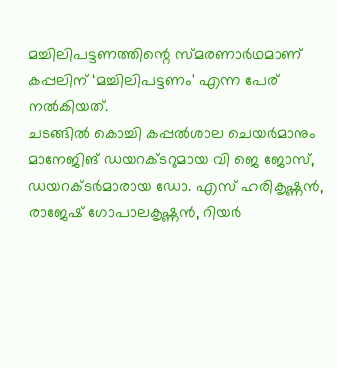മച്ചിലിപട്ടണത്തിന്റെ സ്മരണാർഥമാണ് കപ്പലിന് ‘മച്ചിലിപട്ടണം' എന്ന പേര് നൽകിയത്.
ചടങ്ങിൽ കൊച്ചി കപ്പൽശാല ചെയർമാനും മാനേജിങ് ഡയറക്ടറുമായ വി ജെ ജോസ്, ഡയറക്ടർമാരായ ഡോ. എസ് ഹരികൃഷ്ണൻ, രാജേഷ് ഗോപാലകൃഷ്ണൻ, റിയർ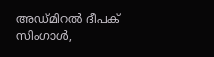അഡ്മിറൽ ദീപക് സിംഗാൾ,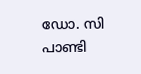ഡോ. സി പാണ്ടി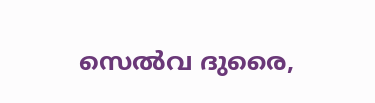സെൽവ ദുരൈ,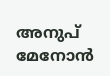അനുപ് മേനോൻ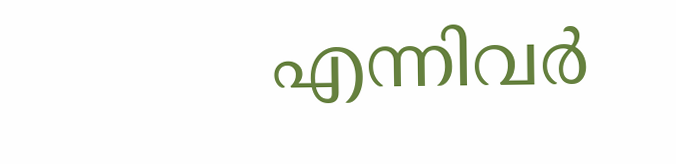എന്നിവർ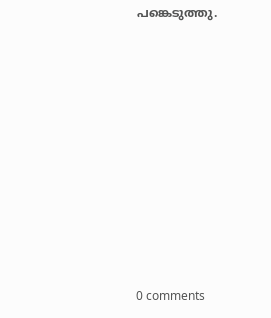പങ്കെടുത്തു.










0 comments